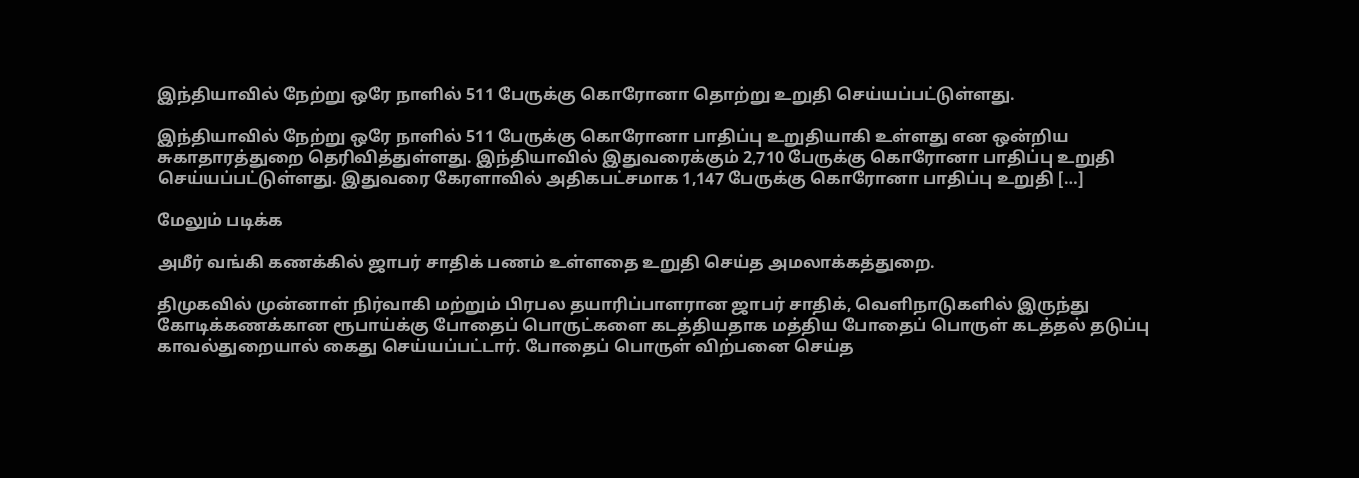இந்தியாவில் நேற்று ஒரே நாளில் 511 பேருக்கு கொரோனா தொற்று உறுதி செய்யப்பட்டுள்ளது.

இந்தியாவில் நேற்று ஒரே நாளில் 511 பேருக்கு கொரோனா பாதிப்பு உறுதியாகி உள்ளது என ஒன்றிய சுகாதாரத்துறை தெரிவித்துள்ளது. இந்தியாவில் இதுவரைக்கும் 2,710 பேருக்கு கொரோனா பாதிப்பு உறுதி செய்யப்பட்டுள்ளது. இதுவரை கேரளாவில் அதிகபட்சமாக 1,147 பேருக்கு கொரோனா பாதிப்பு உறுதி […]

மேலும் படிக்க

அமீர் வங்கி கணக்கில் ஜாபர் சாதிக் பணம் உள்ளதை உறுதி செய்த அமலாக்கத்துறை.

திமுகவில் முன்னாள் நிர்வாகி மற்றும் பிரபல தயாரிப்பாளரான ஜாபர் சாதிக், வெளிநாடுகளில் இருந்து கோடிக்கணக்கான ரூபாய்க்கு போதைப் பொருட்களை கடத்தியதாக மத்திய போதைப் பொருள் கடத்தல் தடுப்பு காவல்துறையால் கைது செய்யப்பட்டார். போதைப் பொருள் விற்பனை செய்த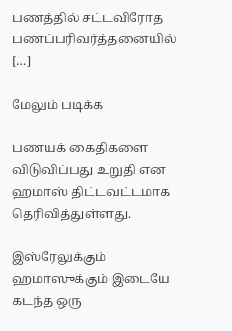பணத்தில் சட்டவிரோத பணப்பரிவர்த்தனையில் […]

மேலும் படிக்க

பணயக் கைதிகளை விடுவிப்பது உறுதி என ஹமாஸ் திட்டவட்டமாக தெரிவித்துள்ளது.

இஸ்ரேலுக்கும் ஹமாஸுக்கும் இடையே கடந்த ஒரு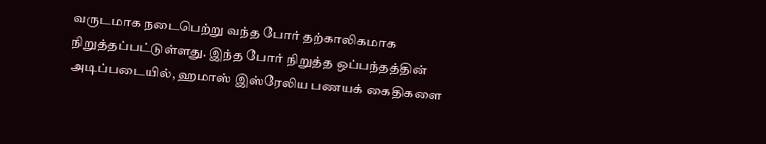வருடமாக நடைபெற்று வந்த போர் தற்காலிகமாக நிறுத்தப்பட்டுள்ளது. இந்த போர் நிறுத்த ஒப்பந்தத்தின் அடிப்படையில், ஹமாஸ் இஸ்ரேலிய பணயக் கைதிகளை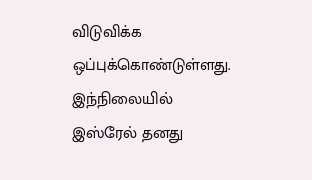விடுவிக்க ஒப்புக்கொண்டுள்ளது. இந்நிலையில் இஸ்ரேல் தனது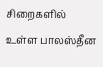சிறைகளில் உள்ள பாலஸ்தீன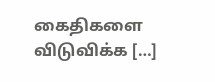கைதிகளை விடுவிக்க […]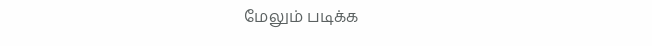மேலும் படிக்க